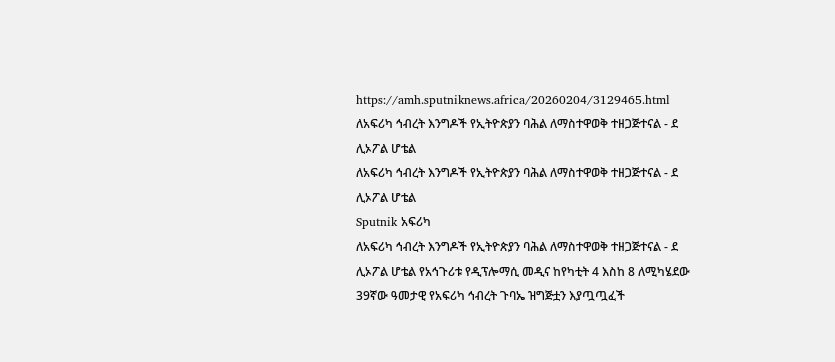https://amh.sputniknews.africa/20260204/3129465.html
ለአፍሪካ ኅብረት እንግዶች የኢትዮጵያን ባሕል ለማስተዋወቅ ተዘጋጅተናል - ደ ሊኦፖል ሆቴል
ለአፍሪካ ኅብረት እንግዶች የኢትዮጵያን ባሕል ለማስተዋወቅ ተዘጋጅተናል - ደ ሊኦፖል ሆቴል
Sputnik አፍሪካ
ለአፍሪካ ኅብረት እንግዶች የኢትዮጵያን ባሕል ለማስተዋወቅ ተዘጋጅተናል - ደ ሊኦፖል ሆቴል የአኅጉሪቱ የዲፕሎማሲ መዲና ከየካቲት 4 እስከ 8 ለሚካሄደው 39ኛው ዓመታዊ የአፍሪካ ኅብረት ጉባኤ ዝግጅቷን እያጧጧፈች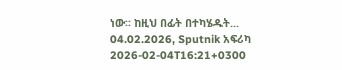ነው፡፡ ከዚህ በፊት በተካሄዱት... 04.02.2026, Sputnik አፍሪካ
2026-02-04T16:21+0300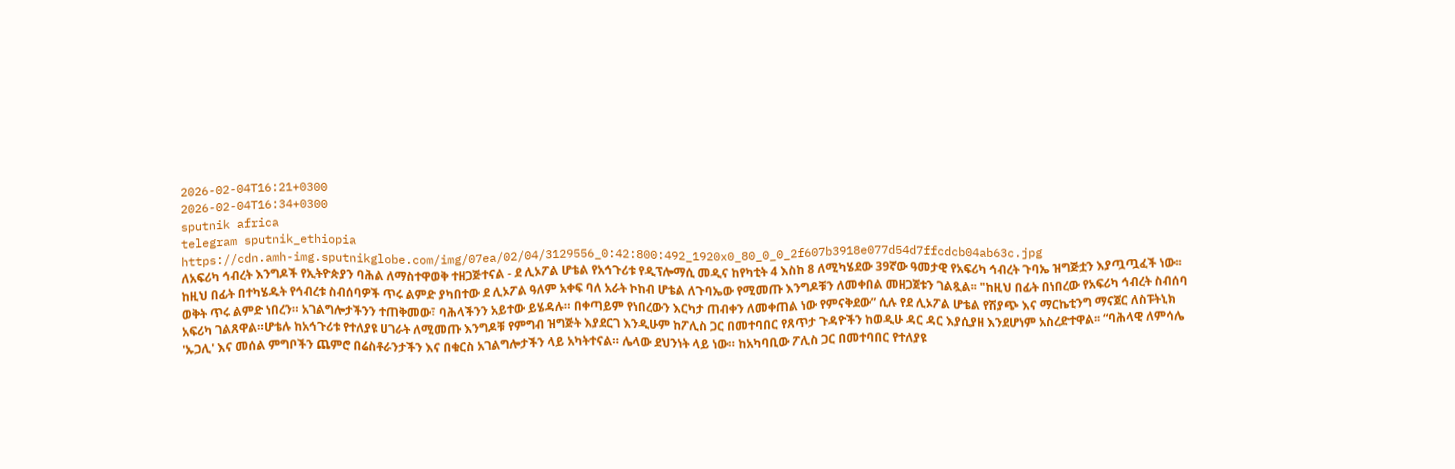2026-02-04T16:21+0300
2026-02-04T16:34+0300
sputnik africa
telegram sputnik_ethiopia
https://cdn.amh-img.sputnikglobe.com/img/07ea/02/04/3129556_0:42:800:492_1920x0_80_0_0_2f607b3918e077d54d7ffcdcb04ab63c.jpg
ለአፍሪካ ኅብረት እንግዶች የኢትዮጵያን ባሕል ለማስተዋወቅ ተዘጋጅተናል - ደ ሊኦፖል ሆቴል የአኅጉሪቱ የዲፕሎማሲ መዲና ከየካቲት 4 እስከ 8 ለሚካሄደው 39ኛው ዓመታዊ የአፍሪካ ኅብረት ጉባኤ ዝግጅቷን እያጧጧፈች ነው፡፡ ከዚህ በፊት በተካሄዱት የኅብረቱ ስብሰባዎች ጥሩ ልምድ ያካበተው ደ ሊኦፖል ዓለም አቀፍ ባለ አራት ኮከብ ሆቴል ለጉባኤው የሚመጡ እንግዶቹን ለመቀበል መዘጋጀቱን ገልጿል፡፡ "ከዚህ በፊት በነበረው የአፍሪካ ኅብረት ስብሰባ ወቅት ጥሩ ልምድ ነበረን። አገልግሎታችንን ተጠቅመው፣ ባሕላችንን አይተው ይሄዳሉ። በቀጣይም የነበረውን እርካታ ጠብቀን ለመቀጠል ነው የምናቅደው” ሲሉ የደ ሊኦፖል ሆቴል የሽያጭ እና ማርኬቲንግ ማናጀር ለስፑትኒክ አፍሪካ ገልጸዋል።ሆቴሉ ከአኅጉሪቱ የተለያዩ ሀገራት ለሚመጡ እንግዶቹ የምግብ ዝግጅት እያደርገ እንዲሁም ከፖሊስ ጋር በመተባበር የጸጥታ ጉዳዮችን ከወዲሁ ዳር ዳር እያሲያዘ እንደሆነም አስረድተዋል፡፡ “ባሕላዊ ለምሳሌ 'ኡጋሊ' እና መሰል ምግቦችን ጨምሮ በሬስቶራንታችን እና በቁርስ አገልግሎታችን ላይ አካትተናል። ሌላው ደህንነት ላይ ነው። ከአካባቢው ፖሊስ ጋር በመተባበር የተለያዩ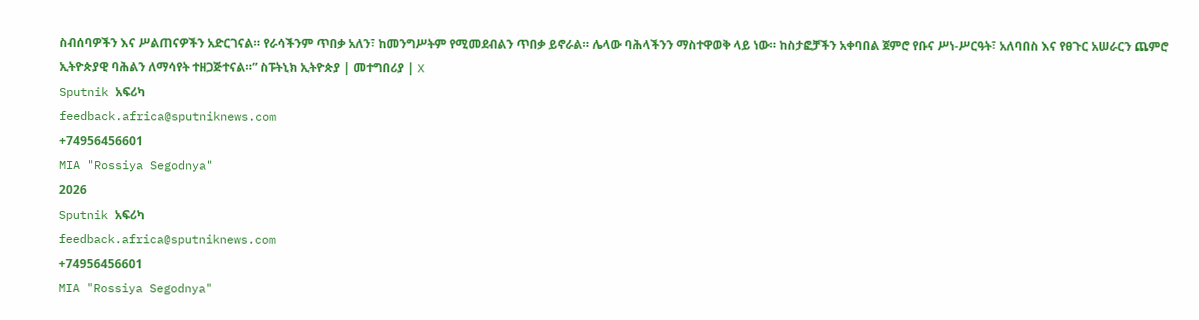ስብሰባዎችን እና ሥልጠናዎችን አድርገናል። የራሳችንም ጥበቃ አለን፣ ከመንግሥትም የሚመደብልን ጥበቃ ይኖራል። ሌላው ባሕላችንን ማስተዋወቅ ላይ ነው። ከስታፎቻችን አቀባበል ጀምሮ የቡና ሥነ-ሥርዓት፣ አለባበስ እና የፀጉር አሠራርን ጨምሮ ኢትዮጵያዊ ባሕልን ለማሳየት ተዘጋጅተናል።” ስፑትኒክ ኢትዮጵያ | መተግበሪያ | X
Sputnik አፍሪካ
feedback.africa@sputniknews.com
+74956456601
MIA "Rossiya Segodnya"
2026
Sputnik አፍሪካ
feedback.africa@sputniknews.com
+74956456601
MIA "Rossiya Segodnya"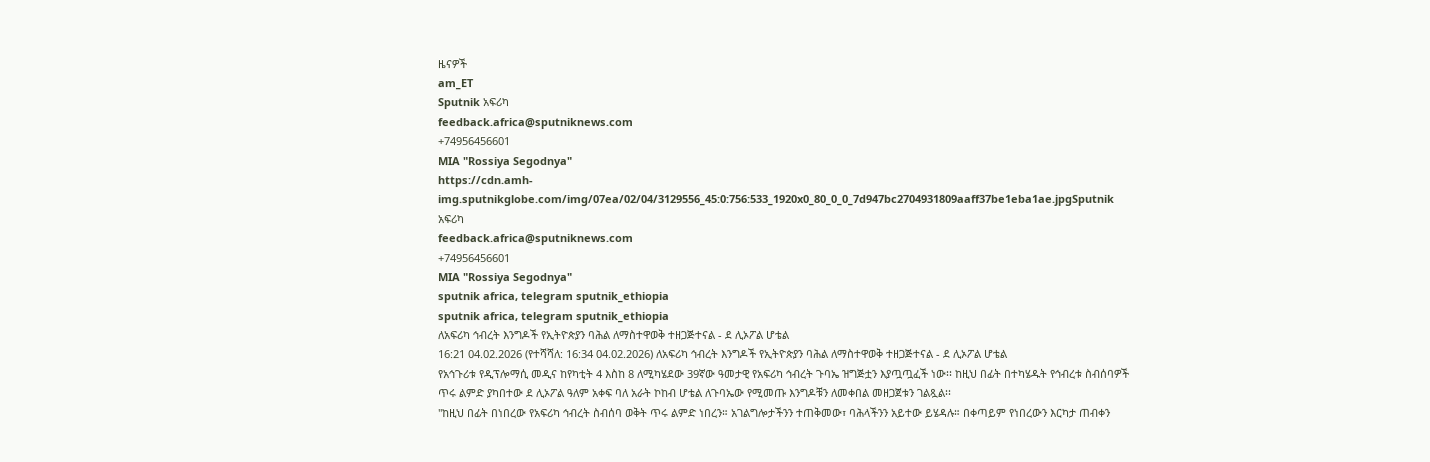ዜናዎች
am_ET
Sputnik አፍሪካ
feedback.africa@sputniknews.com
+74956456601
MIA "Rossiya Segodnya"
https://cdn.amh-img.sputnikglobe.com/img/07ea/02/04/3129556_45:0:756:533_1920x0_80_0_0_7d947bc2704931809aaff37be1eba1ae.jpgSputnik አፍሪካ
feedback.africa@sputniknews.com
+74956456601
MIA "Rossiya Segodnya"
sputnik africa, telegram sputnik_ethiopia
sputnik africa, telegram sputnik_ethiopia
ለአፍሪካ ኅብረት እንግዶች የኢትዮጵያን ባሕል ለማስተዋወቅ ተዘጋጅተናል - ደ ሊኦፖል ሆቴል
16:21 04.02.2026 (የተሻሻለ: 16:34 04.02.2026) ለአፍሪካ ኅብረት እንግዶች የኢትዮጵያን ባሕል ለማስተዋወቅ ተዘጋጅተናል - ደ ሊኦፖል ሆቴል
የአኅጉሪቱ የዲፕሎማሲ መዲና ከየካቲት 4 እስከ 8 ለሚካሄደው 39ኛው ዓመታዊ የአፍሪካ ኅብረት ጉባኤ ዝግጅቷን እያጧጧፈች ነው፡፡ ከዚህ በፊት በተካሄዱት የኅብረቱ ስብሰባዎች ጥሩ ልምድ ያካበተው ደ ሊኦፖል ዓለም አቀፍ ባለ አራት ኮከብ ሆቴል ለጉባኤው የሚመጡ እንግዶቹን ለመቀበል መዘጋጀቱን ገልጿል፡፡
"ከዚህ በፊት በነበረው የአፍሪካ ኅብረት ስብሰባ ወቅት ጥሩ ልምድ ነበረን። አገልግሎታችንን ተጠቅመው፣ ባሕላችንን አይተው ይሄዳሉ። በቀጣይም የነበረውን እርካታ ጠብቀን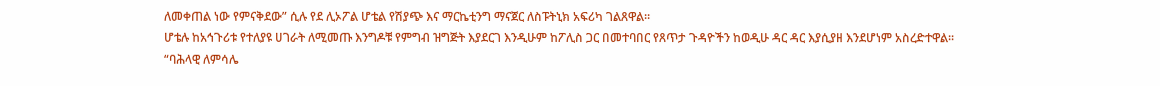ለመቀጠል ነው የምናቅደው” ሲሉ የደ ሊኦፖል ሆቴል የሽያጭ እና ማርኬቲንግ ማናጀር ለስፑትኒክ አፍሪካ ገልጸዋል።
ሆቴሉ ከአኅጉሪቱ የተለያዩ ሀገራት ለሚመጡ እንግዶቹ የምግብ ዝግጅት እያደርገ እንዲሁም ከፖሊስ ጋር በመተባበር የጸጥታ ጉዳዮችን ከወዲሁ ዳር ዳር እያሲያዘ እንደሆነም አስረድተዋል፡፡
“ባሕላዊ ለምሳሌ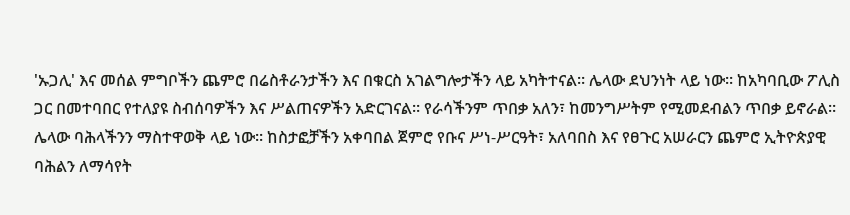'ኡጋሊ' እና መሰል ምግቦችን ጨምሮ በሬስቶራንታችን እና በቁርስ አገልግሎታችን ላይ አካትተናል። ሌላው ደህንነት ላይ ነው። ከአካባቢው ፖሊስ ጋር በመተባበር የተለያዩ ስብሰባዎችን እና ሥልጠናዎችን አድርገናል። የራሳችንም ጥበቃ አለን፣ ከመንግሥትም የሚመደብልን ጥበቃ ይኖራል። ሌላው ባሕላችንን ማስተዋወቅ ላይ ነው። ከስታፎቻችን አቀባበል ጀምሮ የቡና ሥነ-ሥርዓት፣ አለባበስ እና የፀጉር አሠራርን ጨምሮ ኢትዮጵያዊ ባሕልን ለማሳየት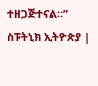ተዘጋጅተናል።”
ስፑትኒክ ኢትዮጵያ |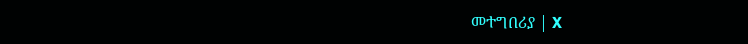መተግበሪያ | X